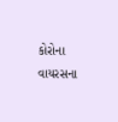કોરોના વાયરસના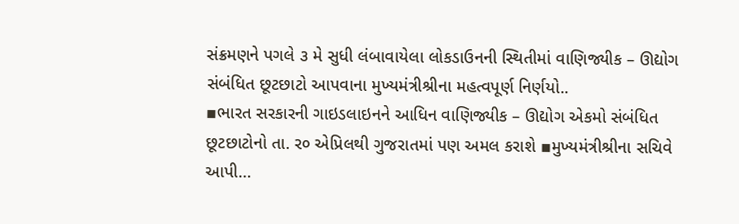સંક્રમણને પગલે ૩ મે સુધી લંબાવાયેલા લોકડાઉનની સ્થિતીમાં વાણિજ્યીક – ઊદ્યોગ સંબંધિત છૂટછાટો આપવાના મુખ્યમંત્રીશ્રીના મહત્વપૂર્ણ નિર્ણયો..
▪ભારત સરકારની ગાઇડલાઇનને આધિન વાણિજ્યીક – ઊદ્યોગ એકમો સંબંધિત છૂટછાટોનો તા. ર૦ એપ્રિલથી ગુજરાતમાં પણ અમલ કરાશે ▪મુખ્યમંત્રીશ્રીના સચિવે આપી…